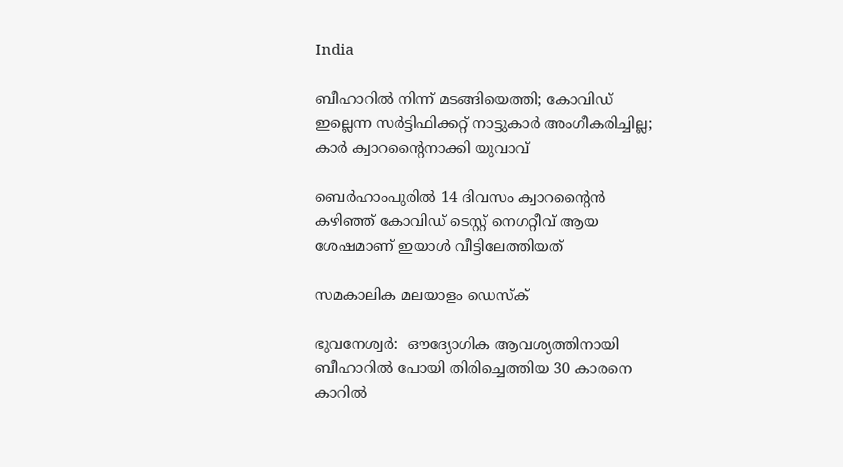India

ബീഹാറില്‍ നിന്ന് മടങ്ങിയെത്തി; കോവിഡ് ഇല്ലെന്ന സര്‍ട്ടിഫിക്കറ്റ് നാട്ടുകാര്‍ അംഗീകരിച്ചില്ല; കാര്‍ ക്വാറന്റൈനാക്കി യുവാവ്

ബെര്‍ഹാംപുരില്‍ 14 ദിവസം ക്വാറന്റൈന്‍ കഴിഞ്ഞ് കോവിഡ് ടെസ്റ്റ് നെഗറ്റീവ് ആയ ശേഷമാണ് ഇയാള്‍ വീട്ടിലേത്തിയത്

സമകാലിക മലയാളം ഡെസ്ക്

ഭുവനേശ്വര്‍:  ഔദ്യോഗിക ആവശ്യത്തിനായി ബീഹാറില്‍ പോയി തിരിച്ചെത്തിയ 30 കാരനെ കാറില്‍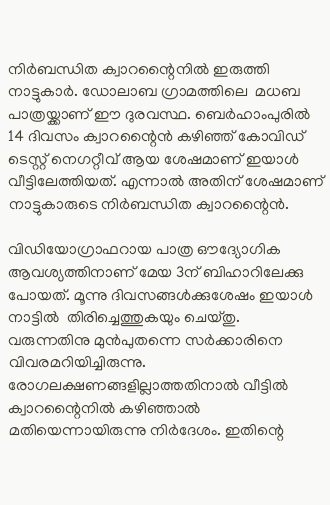നിര്‍ബന്ധിത ക്വാറന്റൈനില്‍ ഇരുത്തി നാട്ടുകാര്‍. ഡോലാബ ഗ്രാമത്തിലെ  മധബ പാത്രയ്ക്കാണ് ഈ ദുരവസ്ഥ. ബെര്‍ഹാംപുരില്‍ 14 ദിവസം ക്വാറന്റൈന്‍ കഴിഞ്ഞ് കോവിഡ് ടെസ്റ്റ് നെഗറ്റീവ് ആയ ശേഷമാണ് ഇയാള്‍ വീട്ടിലേത്തിയത്. എന്നാല്‍ അതിന് ശേഷമാണ് നാട്ടുകാരുടെ നിര്‍ബന്ധിത ക്വാറന്റൈന്‍.

വിഡിയോഗ്രാഫറായ പാത്ര ഔദ്യോഗിക ആവശ്യത്തിനാണ് മേയ 3ന് ബിഹാറിലേക്കു പോയത്. മൂന്നു ദിവസങ്ങള്‍ക്കുശേഷം ഇയാള്‍ നാട്ടില്‍  തിരിച്ചെത്തുകയും ചെയ്തു. വരുന്നതിനു മുന്‍പുതന്നെ സര്‍ക്കാരിനെ വിവരമറിയിച്ചിരുന്നു. രോഗലക്ഷണങ്ങളില്ലാത്തതിനാല്‍ വീട്ടില്‍ ക്വാറന്റൈനില്‍ കഴിഞ്ഞാല്‍  മതിയെന്നായിരുന്നു നിര്‍ദേശം. ഇതിന്റെ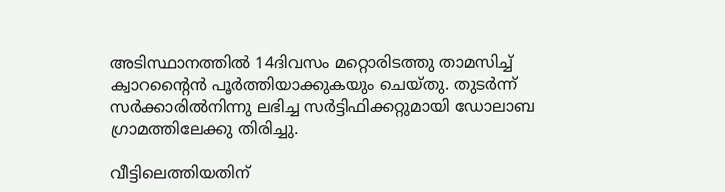അടിസ്ഥാനത്തില്‍ 14ദിവസം മറ്റൊരിടത്തു താമസിച്ച് ക്വാറന്റൈന്‍ പൂര്‍ത്തിയാക്കുകയും ചെയ്തു. തുടര്‍ന്ന് സര്‍ക്കാരില്‍നിന്നു ലഭിച്ച സര്‍ട്ടിഫിക്കറ്റുമായി ഡോലാബ ഗ്രാമത്തിലേക്കു തിരിച്ചു.

വീട്ടിലെത്തിയതിന്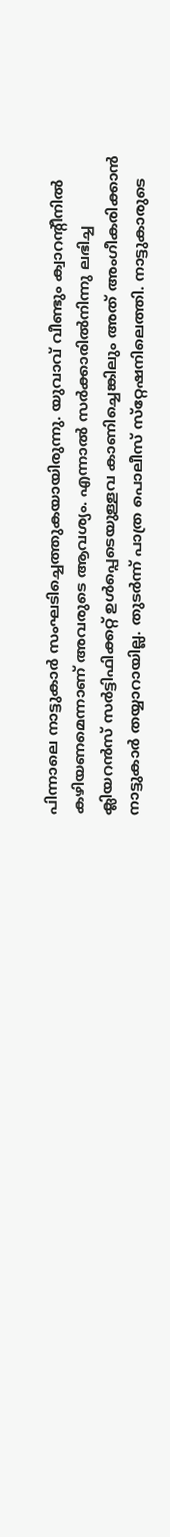പിന്നാലെ നാട്ടുകാര്‍ സംഘടിച്ചെത്തുകയായിരുന്നു. യുവാവ് വീണ്ടും ക്വാറന്റീനില്‍ കഴിയണമെന്നാണ് അവരുടെ ആവശ്യം. എന്നാല്‍ സര്‍ക്കാരില്‍നിന്നു ലഭിച്ച ക്ലിയറന്‍സ് സര്‍ട്ടിഫിക്കറ്റ് ഉള്‍പ്പെടെയുള്ളവ കാണിച്ചെങ്കിലും അത് അംഗീകരിക്കാന്‍ നാട്ടുകാര്‍ തയ്യാറായില്ല. തുടര്‍ന്ന് പാത്ര പൊലീസ് സ്‌റ്റേഷനിലെത്തി. നാട്ടുകാരുടെ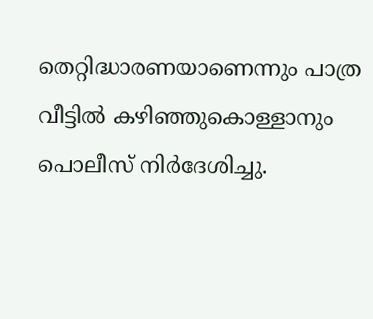തെറ്റിദ്ധാരണയാണെന്നും പാത്ര വീട്ടില്‍ കഴിഞ്ഞുകൊള്ളാനും പൊലീസ് നിര്‍ദേശിച്ചു.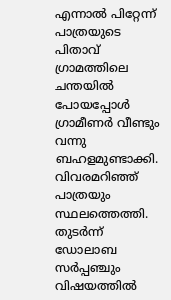എന്നാല്‍ പിറ്റേന്ന് പാത്രയുടെ പിതാവ് ഗ്രാമത്തിലെ ചന്തയില്‍ പോയപ്പോള്‍ ഗ്രാമീണര്‍ വീണ്ടും വന്നു ബഹളമുണ്ടാക്കി. വിവരമറിഞ്ഞ് പാത്രയും സ്ഥലത്തെത്തി. തുടര്‍ന്ന് ഡോലാബ സര്‍പ്പഞ്ചും വിഷയത്തില്‍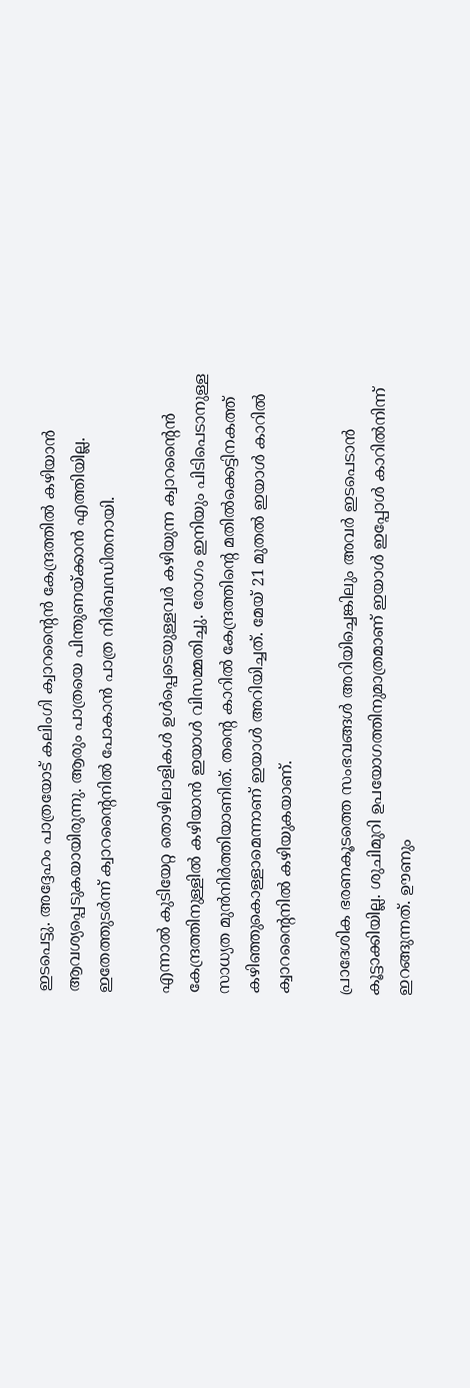ഇടപെട്ടു. അദ്ദേഹം പാത്രയോട് കലിംഗി ക്വാറന്റൈന്‍ കേന്ദ്രത്തില്‍ കഴിയാന്‍ ആവശ്യപ്പെടുകയായിരുന്നു. ആരും പാത്രയെ പിന്തുണയ്ക്കാന്‍ എത്തിയില്ല. ഇതേത്തുടര്‍ന്ന് ക്വാറന്റൈനില്‍ പോകാന്‍ പാത്ര നിര്‍ബന്ധിതനായി.

എന്നാല്‍ കുടിയേറ്റ തൊഴിലാളികള്‍ ഉള്‍പ്പെടെയുള്ളവര്‍ കഴിയുന്ന ക്വാറന്റൈന്‍ കേന്ദ്രത്തിനുള്ളില്‍ കഴിയാന്‍ ഇയാള്‍ വിസമ്മതിച്ചു. രോഗം ഇനിയും പിടിപെടാനുള്ള സാധ്യത മുന്‍നിര്‍ത്തിയാണിത്. തന്റെ കാറില്‍ കേന്ദ്രത്തിന്റെ മതില്‍ക്കെട്ടിനകത്ത് കഴിഞ്ഞുകൊള്ളാമെന്നാണ് ഇയാള്‍ അറിയിച്ചത്. മേയ് 21 മുതല്‍ ഇയാള്‍ കാറില്‍ ക്വാറന്റൈനില്‍ കഴിയുകയാണ്.

പ്രാദേശിക ഭരണകൂടത്തെ സംഭവങ്ങള്‍ അറിയിച്ചെങ്കിലും അവര്‍ ഇടപെടാന്‍ കൂട്ടാക്കിയില്ല. ശുചിമുറി ഉപയോഗത്തിനുമാത്രമാണ് ഇയാള്‍ ഇപ്പോള്‍ കാറില്‍നിന്ന് ഇറങ്ങുന്നത്. ഊണും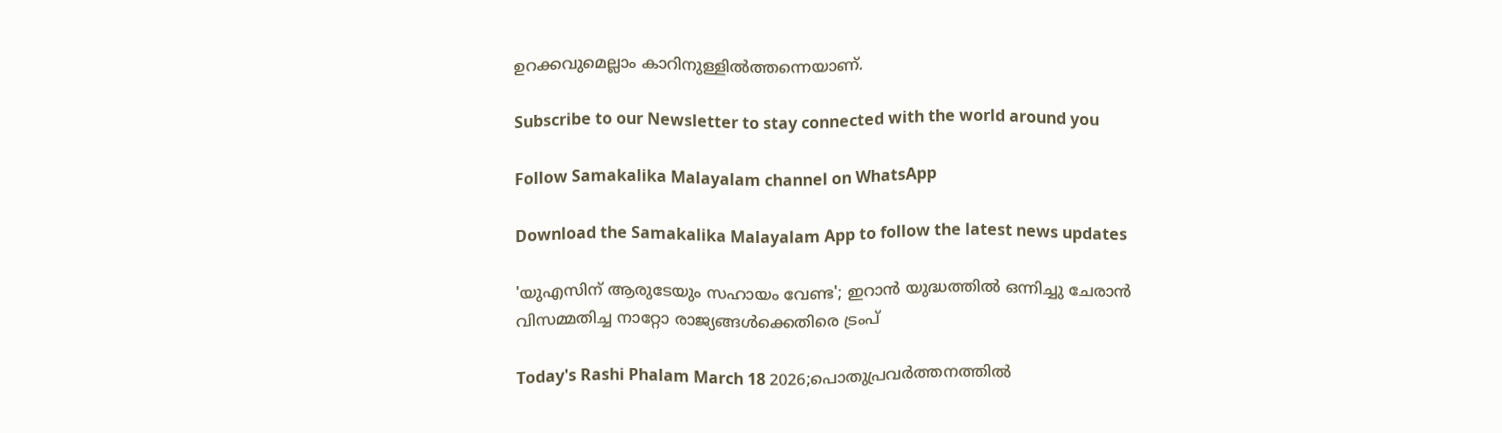ഉറക്കവുമെല്ലാം കാറിനുള്ളില്‍ത്തന്നെയാണ്.

Subscribe to our Newsletter to stay connected with the world around you

Follow Samakalika Malayalam channel on WhatsApp

Download the Samakalika Malayalam App to follow the latest news updates

'യുഎസിന് ആരുടേയും സഹായം വേണ്ട'; ഇറാൻ യുദ്ധത്തിൽ ഒന്നിച്ചു ചേരാൻ വിസമ്മതിച്ച നാറ്റോ രാജ്യങ്ങൾക്കെതിരെ ട്രംപ്

Today's Rashi Phalam March 18 2026;പൊതുപ്രവര്‍ത്തനത്തില്‍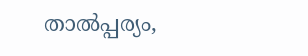താല്‍പ്പര്യം,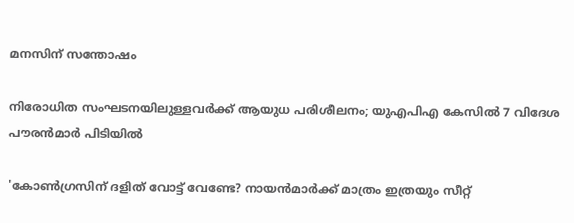മനസിന് സന്തോഷം

നിരോധിത സംഘടനയിലുള്ളവർക്ക് ആയുധ പരിശീലനം; യുഎപിഎ കേസിൽ 7 വിദേശ പൗരൻമാർ പിടിയിൽ

'കോണ്‍ഗ്രസിന് ദളിത് വോട്ട് വേണ്ടേ? നായന്‍മാര്‍ക്ക് മാത്രം ഇത്രയും സീറ്റ്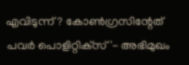എവിടുന്ന്? കോണ്‍ഗ്രസിന്റേത് പവര്‍ പൊളിറ്റിക്‌സ്'- അഭിമുഖം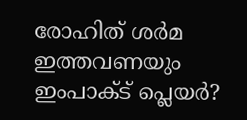രോഹിത് ശര്‍മ ഇത്തവണയും ഇംപാക്ട് പ്ലെയര്‍?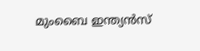മുംബൈ ഇന്ത്യന്‍സ്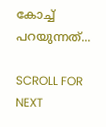കോച്ച് പറയുന്നത്...

SCROLL FOR NEXT